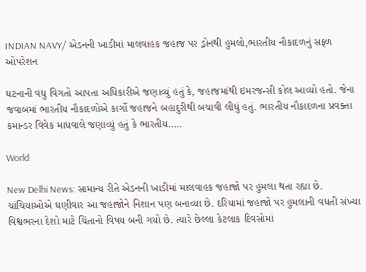INDIAN NAVY/ એડનની ખાડીમાં માલવાહક જહાજ પર ડ્રોનથી હુમલો,ભારતીય નૌકાદળનું સફળ ઓપરેશન

ઘટનાની વધુ વિગતો આપતા અધિકારીએ જણાવ્યું હતું કે, જહાજમાંથી ઇમરજન્સી કોલ આવ્યો હતો. જેના જવાબમાં ભારતીય નૌકાદળોએ કાર્ગો જહાજને બહાદુરીથી બચાવી લીધું હતું. ભારતીય નૌકાદળના પ્રવક્તા કમાન્ડર વિવેક માધવાલે જણાવ્યું હતું કે ભારતીય…..

World

New Delhi News: સામાન્ય રીતે એડનની ખાડીમાં માલવાહક જહાજો પર હુમલા થતા રહ્યા છે. ચાંચિયાઓએ ઘણીવાર આ જહાજોને નિશાન પણ બનાવ્યા છે. દરિયામાં જહાજો પર હુમલાની વધતી સંખ્યા વિશ્વભરના દેશો માટે ચિંતાનો વિષય બની ગયો છે. ત્યારે છેલ્લા કેટલાક દિવસોમાં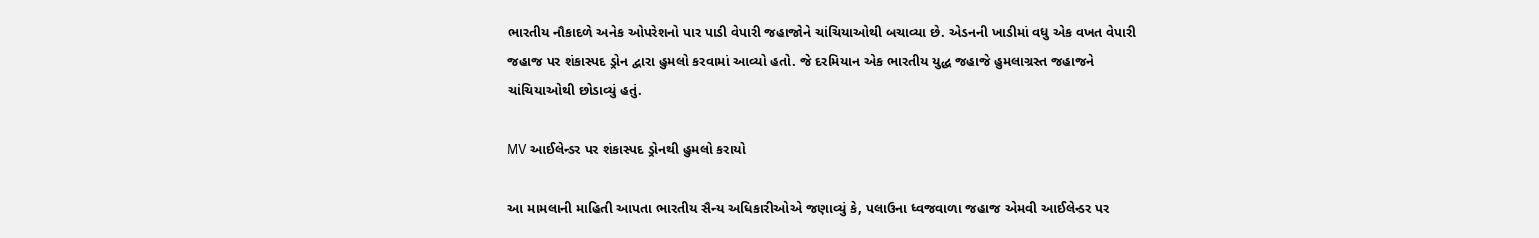ભારતીય નૌકાદળે અનેક ઓપરેશનો પાર પાડી વેપારી જહાજોને ચાંચિયાઓથી બચાવ્યા છે. એડનની ખાડીમાં વધુ એક વખત વેપારી જહાજ પર શંકાસ્પદ ડ્રોન દ્વારા હુમલો કરવામાં આવ્યો હતો. જે દરમિયાન એક ભારતીય યુદ્ધ જહાજે હુમલાગ્રસ્ત જહાજને ચાંચિયાઓથી છોડાવ્યું હતું.

MV આઈલેન્ડર પર શંકાસ્પદ ડ્રોનથી હુમલો કરાયો

આ મામલાની માહિતી આપતા ભારતીય સૈન્ય અધિકારીઓએ જણાવ્યું કે, પલાઉના ધ્વજવાળા જહાજ એમવી આઈલેન્ડર પર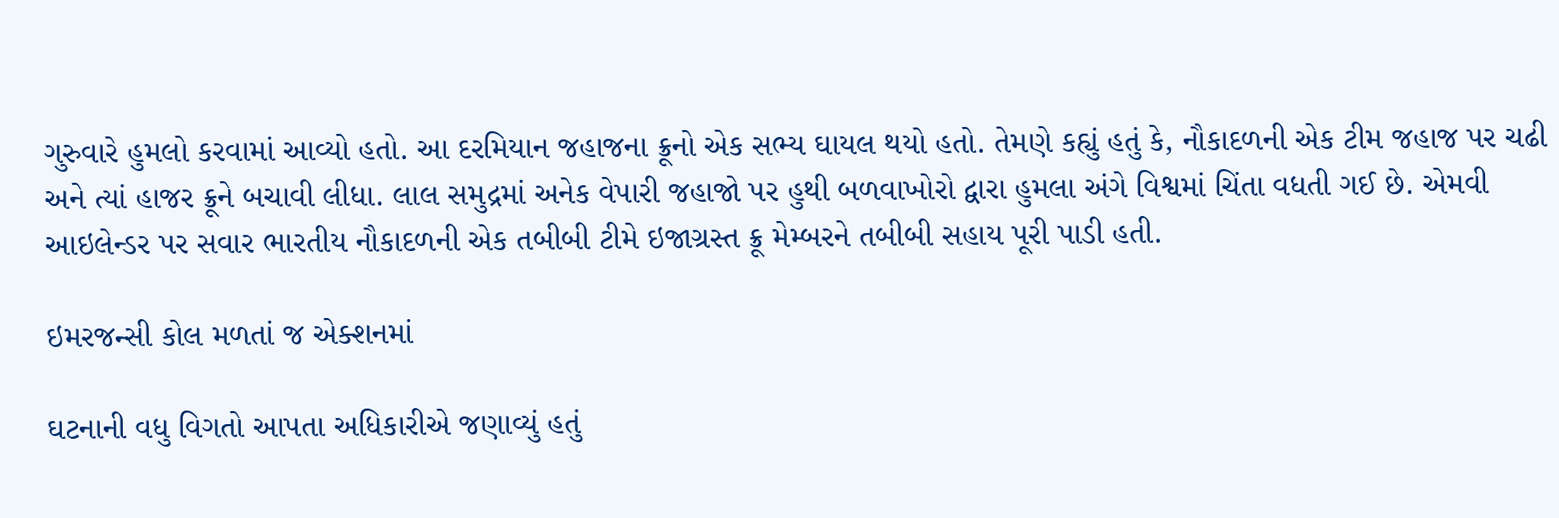ગુરુવારે હુમલો કરવામાં આવ્યો હતો. આ દરમિયાન જહાજના ક્રૂનો એક સભ્ય ઘાયલ થયો હતો. તેમણે કહ્યું હતું કે, નૌકાદળની એક ટીમ જહાજ પર ચઢી અને ત્યાં હાજર ક્રૂને બચાવી લીધા. લાલ સમુદ્રમાં અનેક વેપારી જહાજો પર હુથી બળવાખોરો દ્વારા હુમલા અંગે વિશ્વમાં ચિંતા વધતી ગઈ છે. એમવી આઇલેન્ડર પર સવાર ભારતીય નૌકાદળની એક તબીબી ટીમે ઇજાગ્રસ્ત ક્રૂ મેમ્બરને તબીબી સહાય પૂરી પાડી હતી.

ઇમરજન્સી કોલ મળતાં જ એક્શનમાં

ઘટનાની વધુ વિગતો આપતા અધિકારીએ જણાવ્યું હતું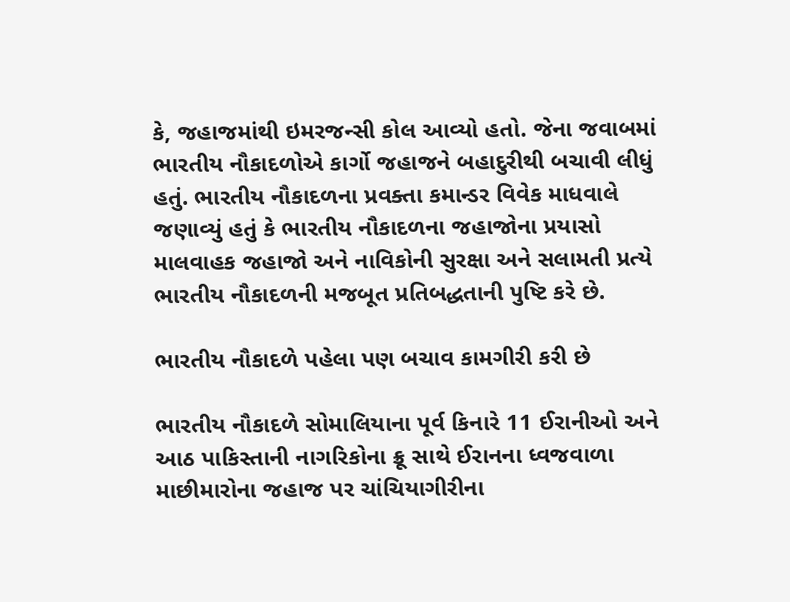કે, જહાજમાંથી ઇમરજન્સી કોલ આવ્યો હતો. જેના જવાબમાં ભારતીય નૌકાદળોએ કાર્ગો જહાજને બહાદુરીથી બચાવી લીધું હતું. ભારતીય નૌકાદળના પ્રવક્તા કમાન્ડર વિવેક માધવાલે જણાવ્યું હતું કે ભારતીય નૌકાદળના જહાજોના પ્રયાસો માલવાહક જહાજો અને નાવિકોની સુરક્ષા અને સલામતી પ્રત્યે ભારતીય નૌકાદળની મજબૂત પ્રતિબદ્ધતાની પુષ્ટિ કરે છે.

ભારતીય નૌકાદળે પહેલા પણ બચાવ કામગીરી કરી છે

ભારતીય નૌકાદળે સોમાલિયાના પૂર્વ કિનારે 11 ઈરાનીઓ અને આઠ પાકિસ્તાની નાગરિકોના ક્રૂ સાથે ઈરાનના ધ્વજવાળા માછીમારોના જહાજ પર ચાંચિયાગીરીના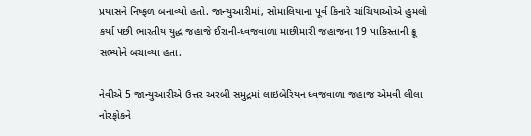પ્રયાસને નિષ્ફળ બનાવ્યો હતો. જાન્યુઆરીમાં, સોમાલિયાના પૂર્વ કિનારે ચાંચિયાઓએ હુમલો કર્યા પછી ભારતીય યુદ્ધ જહાજે ઈરાની-ધ્વજવાળા માછીમારી જહાજના 19 પાકિસ્તાની ક્રૂ સભ્યોને બચાવ્યા હતા.

નેવીએ 5 જાન્યુઆરીએ ઉત્તર અરબી સમુદ્રમાં લાઇબેરિયન ધ્વજવાળા જહાજ એમવી લીલા નોરફોકને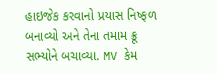હાઇજેક કરવાનો પ્રયાસ નિષ્ફળ બનાવ્યો અને તેના તમામ ક્રૂ સભ્યોને બચાવ્યા. MV કેમ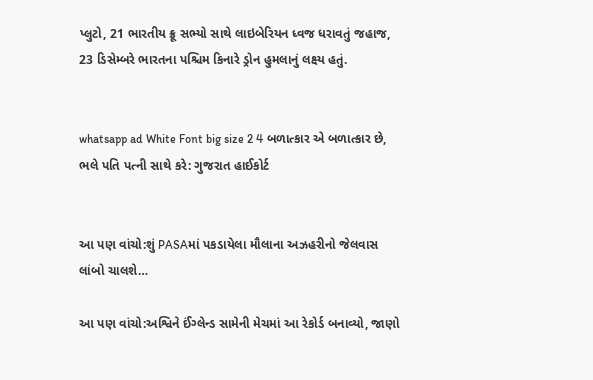પ્લુટો, 21 ભારતીય ક્રૂ સભ્યો સાથે લાઇબેરિયન ધ્વજ ધરાવતું જહાજ, 23 ડિસેમ્બરે ભારતના પશ્ચિમ કિનારે ડ્રોન હુમલાનું લક્ષ્ય હતું.


whatsapp ad White Font big size 2 4 બળાત્કાર એ બળાત્કાર છે, ભલે પતિ પત્ની સાથે કરે: ગુજરાત હાઈકોર્ટ


આ પણ વાંચો:શું PASAમાં પકડાયેલા મૌલાના અઝહરીનો જેલવાસ લાંબો ચાલશે…

આ પણ વાંચો:અશ્વિને ઈંગ્લેન્ડ સામેની મેચમાં આ રેકોર્ડ બનાવ્યો, જાણો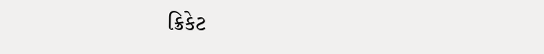ક્રિકેટ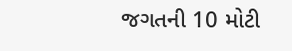જગતની 10 મોટી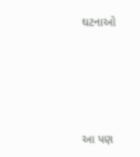ઘટનાઓ





આ પણ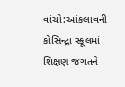વાંચો:આંકલાવની કોસિન્દ્રા સ્કૂલમાં શિક્ષણ જગતને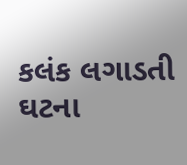કલંક લગાડતી ઘટના